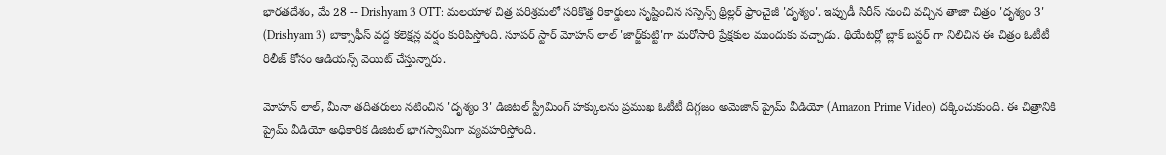భారతదేశం, మే 28 -- Drishyam 3 OTT: మలయాళ చిత్ర పరిశ్రమలో సరికొత్త రికార్డులు సృష్టించిన సస్పెన్స్ థ్రిల్లర్ ఫ్రాంచైజీ 'దృశ్యం'. ఇప్పుడీ సిరీస్ నుంచి వచ్చిన తాజా చిత్రం 'దృశ్యం 3' (Drishyam 3) బాక్సాఫీస్ వద్ద కలెక్షన్ల వర్షం కురిపిస్తోంది. సూపర్ స్టార్ మోహన్ లాల్ 'జార్జ్‌కుట్టి'గా మరోసారి ప్రేక్షకుల ముందుకు వచ్చాడు. థియేటర్లో బ్లాక్ బస్టర్ గా నిలిచిన ఈ చిత్రం ఓటీటీ రిలీజ్ కోసం ఆడియన్స్ వెయిట్ చేస్తున్నారు.

మోహన్ లాల్, మీనా తదితరులు నటించిన 'దృశ్యం 3' డిజిటల్ స్ట్రీమింగ్ హక్కులను ప్రముఖ ఓటీటీ దిగ్గజం అమెజాన్ ప్రైమ్ వీడియో (Amazon Prime Video) దక్కించుకుంది. ఈ చిత్రానికి ప్రైమ్ వీడియో అధికారిక డిజిటల్ భాగస్వామిగా వ్యవహరిస్తోంది.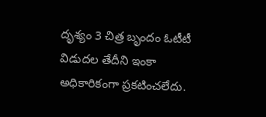దృశ్యం 3 చిత్ర బృందం ఓటీటీ విడుదల తేదీని ఇంకా అధికారికంగా ప్రకటించలేదు.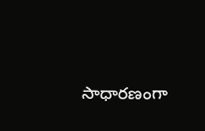సాధారణంగా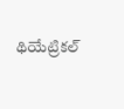థియేట్రికల్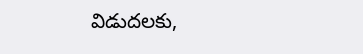విడుదలకు,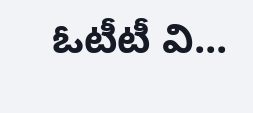ఓటీటీ వి...